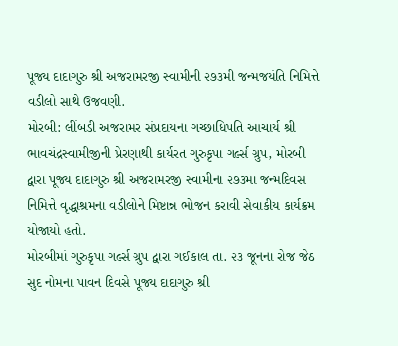પૂજ્ય દાદાગુરુ શ્રી અજરામરજી સ્વામીની ૨૭૩મી જન્મજયંતિ નિમિત્તે વડીલો સાથે ઉજવણી.
મોરબી: લીંબડી અજરામર સંપ્રદાયના ગચ્છાધિપતિ આચાર્ય શ્રી ભાવચંદ્રસ્વામીજીની પ્રેરણાથી કાર્યરત ગુરુકૃપા ગર્લ્સ ગ્રુપ, મોરબી દ્વારા પૂજ્ય દાદાગુરુ શ્રી અજરામરજી સ્વામીના ૨૭૩મા જન્મદિવસ નિમિત્તે વૃદ્ધાશ્રમના વડીલોને મિષ્ટાન્ન ભોજન કરાવી સેવાકીય કાર્યક્રમ યોજાયો હતો.
મોરબીમાં ગુરુકૃપા ગર્લ્સ ગ્રુપ દ્વારા ગઈકાલ તા. ૨૩ જૂનના રોજ જેઠ સુદ નોમના પાવન દિવસે પૂજ્ય દાદાગુરુ શ્રી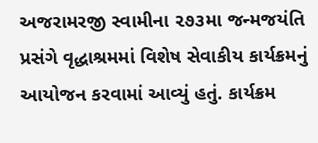અજરામરજી સ્વામીના ૨૭૩મા જન્મજયંતિ પ્રસંગે વૃદ્ધાશ્રમમાં વિશેષ સેવાકીય કાર્યક્રમનું આયોજન કરવામાં આવ્યું હતું. કાર્યક્રમ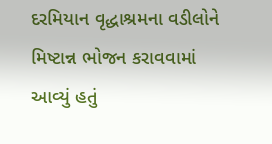દરમિયાન વૃદ્ધાશ્રમના વડીલોને મિષ્ટાન્ન ભોજન કરાવવામાં આવ્યું હતું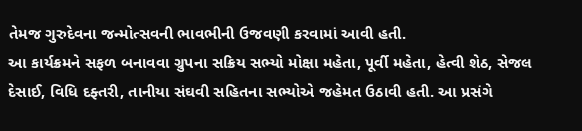તેમજ ગુરુદેવના જન્મોત્સવની ભાવભીની ઉજવણી કરવામાં આવી હતી.
આ કાર્યક્રમને સફળ બનાવવા ગ્રુપના સક્રિય સભ્યો મોક્ષા મહેતા, પૂર્વી મહેતા, હેત્વી શેઠ, સેજલ દેસાઈ, વિધિ દફ્તરી, તાનીયા સંઘવી સહિતના સભ્યોએ જહેમત ઉઠાવી હતી. આ પ્રસંગે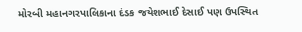મોરબી મહાનગરપાલિકાના દંડક જયેશભાઈ દેસાઈ પણ ઉપસ્થિત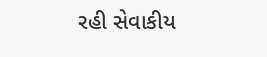રહી સેવાકીય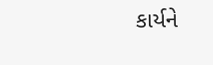કાર્યને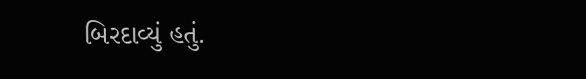બિરદાવ્યું હતું.